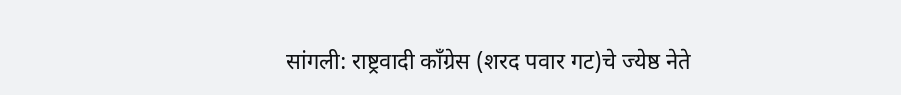सांगली: राष्ट्रवादी काँग्रेस (शरद पवार गट)चे ज्येष्ठ नेते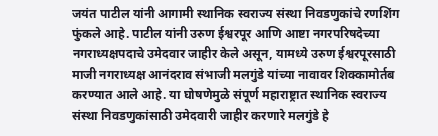जयंत पाटील यांनी आगामी स्थानिक स्वराज्य संस्था निवडणुकांचे रणशिंग फुंकले आहे. पाटील यांनी उरुण ईश्वरपूर आणि आष्टा नगरपरिषदेच्या नगराध्यक्षपदाचे उमेदवार जाहीर केले असून, यामध्ये उरुण ईश्वरपूरसाठी माजी नगराध्यक्ष आनंदराव संभाजी मलगुंडे यांच्या नावावर शिक्कामोर्तब करण्यात आले आहे. या घोषणेमुळे संपूर्ण महाराष्ट्रात स्थानिक स्वराज्य संस्था निवडणुकांसाठी उमेदवारी जाहीर करणारे मलगुंडे हे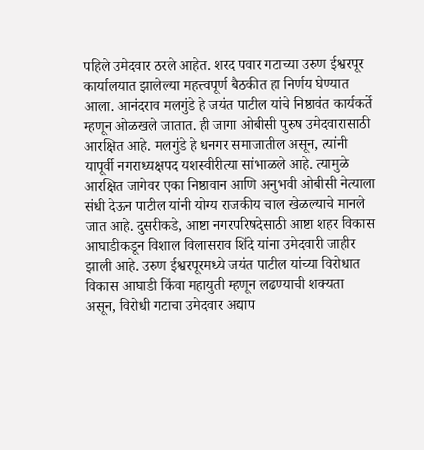पहिले उमेदवार ठरले आहेत. शरद पवार गटाच्या उरुण ईश्वरपूर कार्यालयात झालेल्या महत्त्वपूर्ण बैठकीत हा निर्णय घेण्यात आला. आनंदराव मलगुंडे हे जयंत पाटील यांचे निष्ठावंत कार्यकर्ते म्हणून ओळखले जातात. ही जागा ओबीसी पुरुष उमेदवारासाठी आरक्षित आहे. मलगुंडे हे धनगर समाजातील असून, त्यांनी यापूर्वी नगराध्यक्षपद यशस्वीरीत्या सांभाळले आहे. त्यामुळे आरक्षित जागेवर एका निष्ठावान आणि अनुभवी ओबीसी नेत्याला संधी देऊन पाटील यांनी योग्य राजकीय चाल खेळल्याचे मानले जात आहे. दुसरीकडे, आष्टा नगरपरिषदेसाठी आष्टा शहर विकास आघाडीकडून विशाल विलासराव शिंदे यांना उमेदवारी जाहीर झाली आहे. उरुण ईश्वरपूरमध्ये जयंत पाटील यांच्या विरोधात विकास आघाडी किंवा महायुती म्हणून लढण्याची शक्यता असून, विरोधी गटाचा उमेदवार अद्याप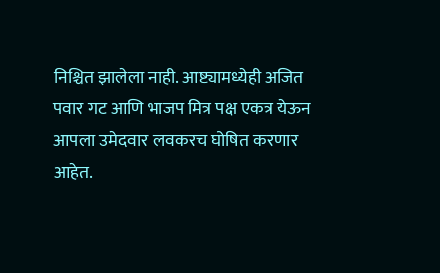निश्चित झालेला नाही. आष्ट्यामध्येही अजित पवार गट आणि भाजप मित्र पक्ष एकत्र येऊन आपला उमेदवार लवकरच घोषित करणार आहेत.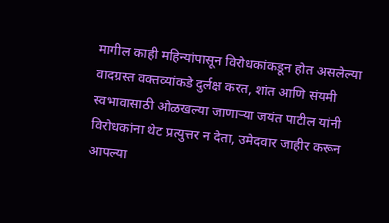मागील काही महिन्यांपासून विरोधकांकडून होत असलेल्या वादग्रस्त वक्तव्यांकडे दुर्लक्ष करत, शांत आणि संयमी स्वभावासाठी ओळखल्या जाणाऱ्या जयंत पाटील यांनी विरोधकांना थेट प्रत्युत्तर न देता, उमेदवार जाहीर करून आपल्या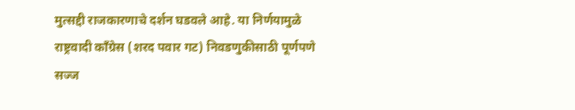मुत्सद्दी राजकारणाचे दर्शन घडवले आहे. या निर्णयामुळे राष्ट्रवादी काँग्रेस (शरद पवार गट) निवडणुकीसाठी पूर्णपणे सज्ज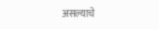असल्याचे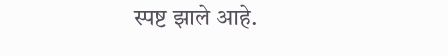स्पष्ट झाले आहे.